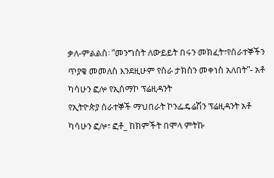ቃለ-ምልልስ፡ “መንግስት ለውይይት በሩን መክፈት፣የሰራተኞችን ጥያቄ መመለስ እንደዚሁም የስራ ታክስን መቀነስ አለበት”- አቶ ካሳሁን ፎሎ የኢሰማኮ ፕሬዚዳንት
የኢትዮጵያ ሰራተኞች ማህበራት ኮንፌዴሬሽን ፕሬዚዳንት አቶ ካሳሁን ፎሎ፣ ፎቶ_ ከክምችት በሞላ ምትኩ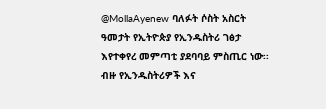@MollaAyenew ባለፉት ሶስት አስርት ዓመታት የኢትዮጵያ የኢንዱስትሪ ገፅታ እየተቀየረ መምጣቲ ያደባባይ ምስጢር ነው፡፡ ብዙ የኢንዱስትሪዎች እና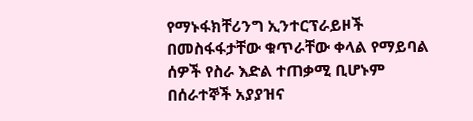የማኑፋክቸሪንግ ኢንተርፕራይዞች በመስፋፋታቸው ቁጥራቸው ቀላል የማይባል ሰዎች የስራ እድል ተጠቃሚ ቢሆኑም በሰራተኞች አያያዝና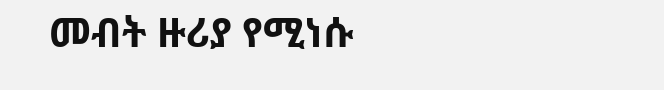መብት ዙሪያ የሚነሱ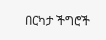በርካታ ችግሮች